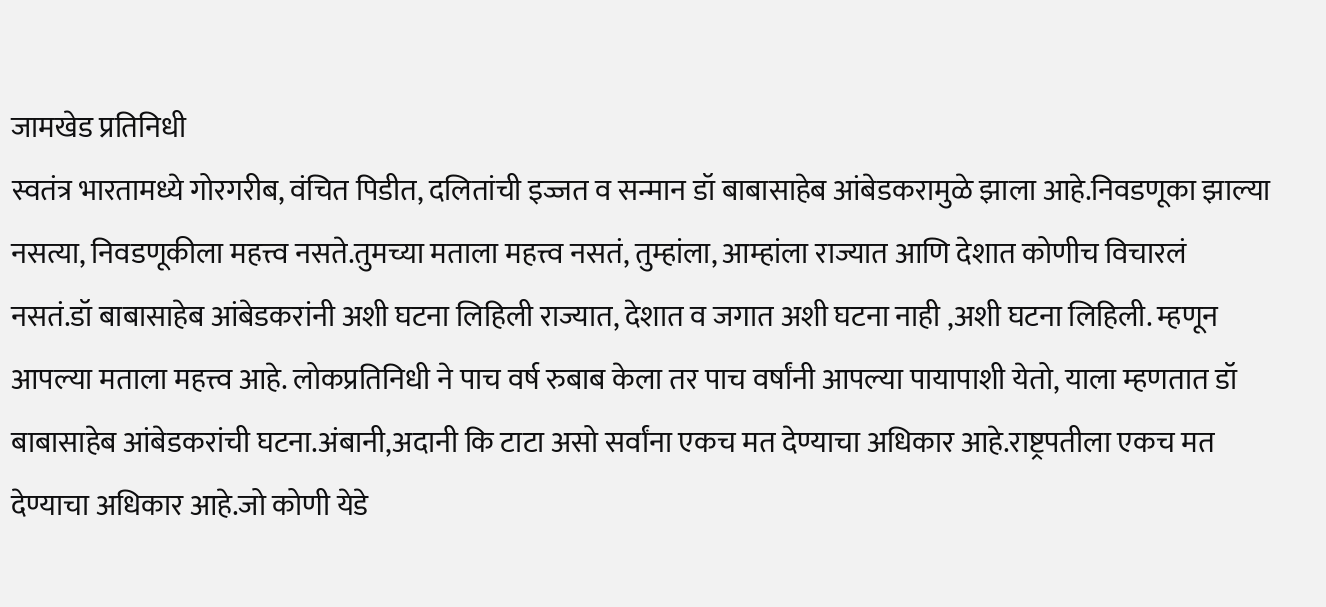जामखेड प्रतिनिधी
स्वतंत्र भारतामध्ये गोरगरीब, वंचित पिडीत, दलितांची इज्जत व सन्मान डॉ बाबासाहेब आंबेडकरामुळे झाला आहे.निवडणूका झाल्या नसत्या, निवडणूकीला महत्त्व नसते.तुमच्या मताला महत्त्व नसतं, तुम्हांला, आम्हांला राज्यात आणि देशात कोणीच विचारलं नसतं.डॉ बाबासाहेब आंबेडकरांनी अशी घटना लिहिली राज्यात, देशात व जगात अशी घटना नाही ,अशी घटना लिहिली. म्हणून आपल्या मताला महत्त्व आहे. लोकप्रतिनिधी ने पाच वर्ष रुबाब केला तर पाच वर्षांनी आपल्या पायापाशी येतो, याला म्हणतात डॉ बाबासाहेब आंबेडकरांची घटना.अंबानी,अदानी कि टाटा असो सर्वांना एकच मत देण्याचा अधिकार आहे.राष्ट्रपतीला एकच मत देण्याचा अधिकार आहे.जो कोणी येडे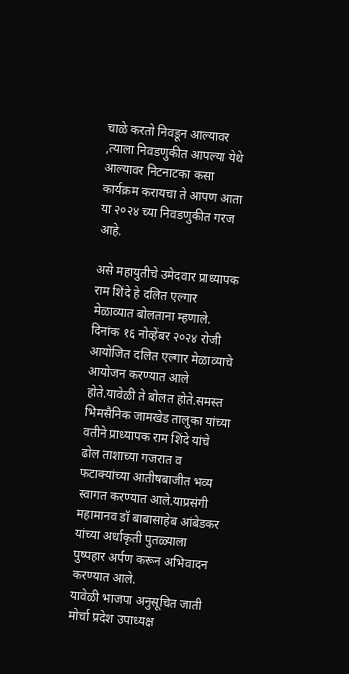चाळे करतो निवडून आल्यावर ,त्याला निवडणुकीत आपल्या येथे आल्यावर निटनाटका कसा कार्यक्रम करायचा ते आपण आता या २०२४ च्या निवडणुकीत गरज आहे.

असे महायुतीचे उमेदवार प्राध्यापक राम शिंदे हे दलित एल्गार मेळाव्यात बोलताना म्हणाले.
दिनांक १६ नोव्हेंबर २०२४ रोजी आयोजित दलित एल्गार मेळाव्याचे आयोजन करण्यात आले होते.यावेळी ते बोलत होते.समस्त भिमसैनिक जामखेड तालुका यांच्या वतीने प्राध्यापक राम शिंदे यांचे ढोल ताशाच्या गजरात व फटाक्यांच्या आतीषबाजीत भव्य स्वागत करण्यात आले.याप्रसंगी महामानव डॉ बाबासाहेब आंबेडकर यांच्या अर्धाकृती पुतळ्याला पुष्पहार अर्पण करून अभिवादन करण्यात आले.
यावेळी भाजपा अनुसूचित जाती मोर्चा प्रदेश उपाध्यक्ष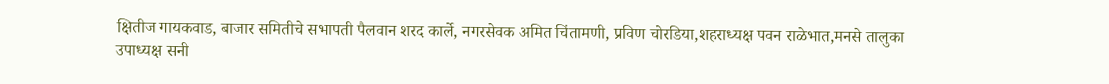क्षितीज गायकवाड, बाजार समितीचे सभापती पैलवान शरद कार्ले, नगरसेवक अमित चिंतामणी, प्रविण चोरडिया,शहराध्यक्ष पवन राळेभात,मनसे तालुका उपाध्यक्ष सनी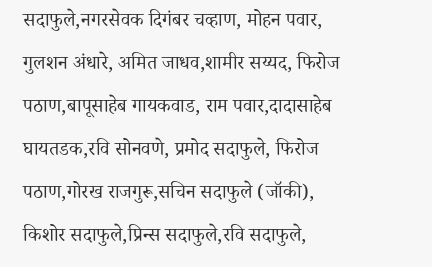सदाफुले,नगरसेवक दिगंबर चव्हाण, मोहन पवार, गुलशन अंधारे, अमित जाधव,शामीर सय्यद, फिरोज पठाण,बापूसाहेब गायकवाड, राम पवार,दादासाहेब घायतडक,रवि सोनवणे, प्रमोद सदाफुले, फिरोज पठाण,गोरख राजगुरू,सचिन सदाफुले (जॉकी), किशोर सदाफुले,प्रिन्स सदाफुले,रवि सदाफुले,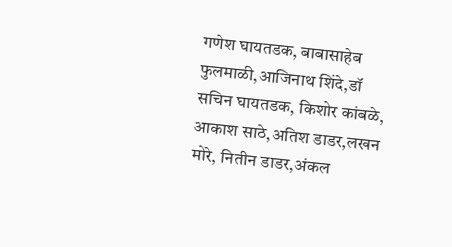गणेश घायतडक, बाबासाहेब फुलमाळी,आजिनाथ शिंदे,डॉ सचिन घायतडक, किशोर कांबळे, आकाश साठे,अतिश डाडर,लखन मोरे, नितीन डाडर,अंकल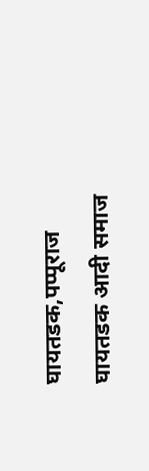घायतडक,पप्पूराज घायतडक आदी समाज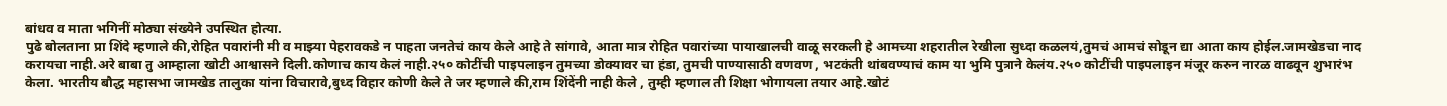बांधव व माता भगिनीं मोठ्या संख्येने उपस्थित होत्या.
पुढे बोलताना प्रा शिंदे म्हणाले की,रोहित पवारांनी मी व माझ्या पेहरावकडे न पाहता जनतेचं काय केले आहे ते सांगावे, आता मात्र रोहित पवारांच्या पायाखालची वाळू सरकली हे आमच्या शहरातील रेखीला सुध्दा कळलयं,तुमचं आमचं सोडून द्या आता काय होईल.जामखेडचा नाद करायचा नाही.अरे बाबा तु आम्हाला खोटी आश्वासने दिली.कोणाच काय केलं नाही.२५० कोटींची पाइपलाइन तुमच्या डोक्यावर चा हंडा, तुमची पाण्यासाठी वणवण , भटकंती थांबवण्याचं काम या भुमि पुत्राने केलंय.२५० कोटींची पाइपलाइन मंजूर करुन नारळ वाढवून शुभारंभ केला. भारतीय बौद्ध महासभा जामखेड तालुका यांना विचारावे,बुध्द विहार कोणी केले ते जर म्हणाले की,राम शिंदेंनी नाही केले , तुम्ही म्हणाल ती शिक्षा भोगायला तयार आहे.खोटं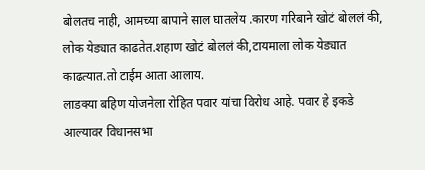बोलतच नाही, आमच्या बापाने साल घातलेय .कारण गरिबाने खोटं बोललं की, लोक येड्यात काढतेत.शहाण खोटं बोललं की,टायमाला लोक येड्यात काढत्यात.तो टाईम आता आलाय.
लाडक्या बहिण योजनेला रोहित पवार यांचा विरोध आहे. पवार हे इकडे आल्यावर विधानसभा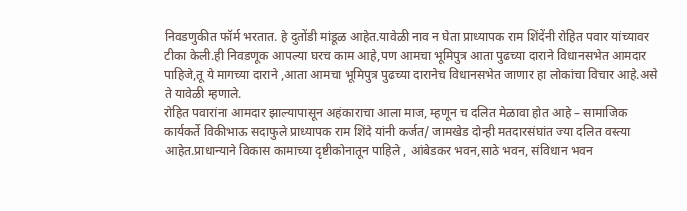निवडणुकीत फॉर्म भरतात. हे दुतोंडी मांडूळ आहेत.यावेळी नाव न घेता प्राध्यापक राम शिंदेंनी रोहित पवार यांच्यावर टीका केली.ही निवडणूक आपल्या घरच काम आहे,पण आमचा भूमिपुत्र आता पुढच्या दाराने विधानसभेत आमदार पाहिजे,तू ये मागच्या दाराने ,आता आमचा भूमिपुत्र पुढच्या दारानेच विधानसभेत जाणार हा लोकांचा विचार आहे.असे ते यावेळी म्हणाले.
रोहित पवारांना आमदार झाल्यापासून अहंकाराचा आला माज, म्हणून च दलित मेळावा होत आहे – सामाजिक कार्यकर्ते विकीभाऊ सदाफुले प्राध्यापक राम शिंदे यांनी कर्जत/ जामखेड दोन्ही मतदारसंघांत ज्या दलित वस्त्या आहेत.प्राधान्याने विकास कामाच्या दृष्टीकोनातून पाहिले , आंबेडकर भवन,साठे भवन, संविधान भवन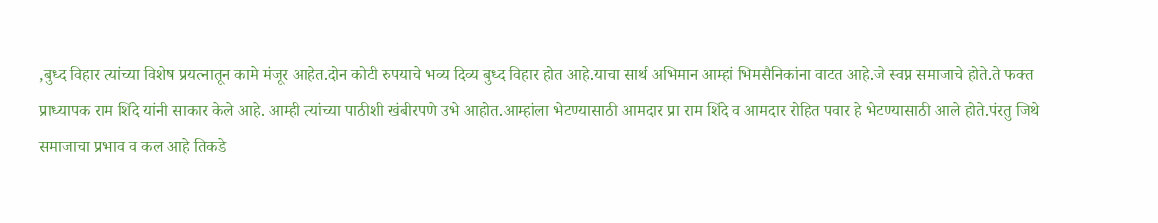,बुध्द विहार त्यांच्या विशेष प्रयत्नातून कामे मंजूर आहेत.दोन कोटी रुपयाचे भव्य दिव्य बुध्द विहार होत आहे.याचा सार्थ अभिमान आम्हां भिमसैनिकांना वाटत आहे.जे स्वप्न समाजाचे होते.ते फक्त प्राध्यापक राम शिंदे यांनी साकार केले आहे. आम्ही त्यांच्या पाठीशी खंबीरपणे उभे आहोत.आम्हांला भेटण्यासाठी आमदार प्रा राम शिंदे व आमदार रोहित पवार हे भेटण्यासाठी आले होते.पंरतु जिथे समाजाचा प्रभाव व कल आहे तिकडे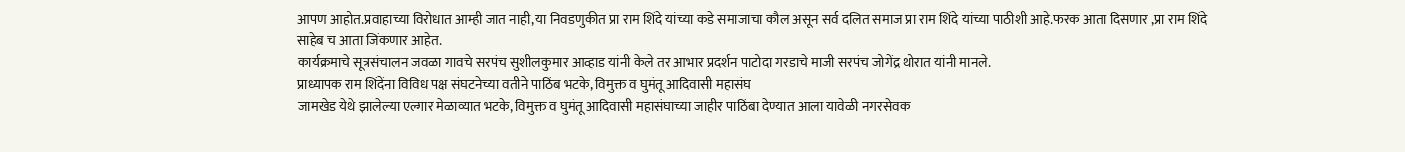आपण आहोत.प्रवाहाच्या विरोधात आम्ही जात नाही,या निवडणुकीत प्रा राम शिंदे यांच्या कडे समाजाचा कौल असून सर्व दलित समाज प्रा राम शिंदे यांच्या पाठीशी आहे.फरक आता दिसणार ,प्रा राम शिंदे साहेब च आता जिंकणार आहेत.
कार्यक्रमाचे सूत्रसंचालन जवळा गावचे सरपंच सुशीलकुमार आव्हाड यांनी केले तर आभार प्रदर्शन पाटोदा गरडाचे माजी सरपंच जोगेंद्र थोरात यांनी मानले.
प्राध्यापक राम शिंदेंना विविध पक्ष संघटनेच्या वतीने पाठिंब भटके, विमुक्त व घुमंतू आदिवासी महासंघ
जामखेड येथे झालेल्या एल्गार मेळाव्यात भटके, विमुक्त व घुमंतू आदिवासी महासंघाच्या जाहीर पाठिंबा देण्यात आला यावेळी नगरसेवक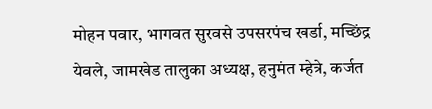मोहन पवार, भागवत सुरवसे उपसरपंच खर्डा, मच्छिंद्र येवले, जामखेड तालुका अध्यक्ष, हनुमंत म्हेत्रे, कर्जत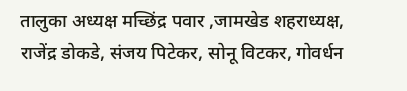तालुका अध्यक्ष मच्छिंद्र पवार ,जामखेड शहराध्यक्ष, राजेंद्र डोकडे, संजय पिटेकर, सोनू विटकर, गोवर्धन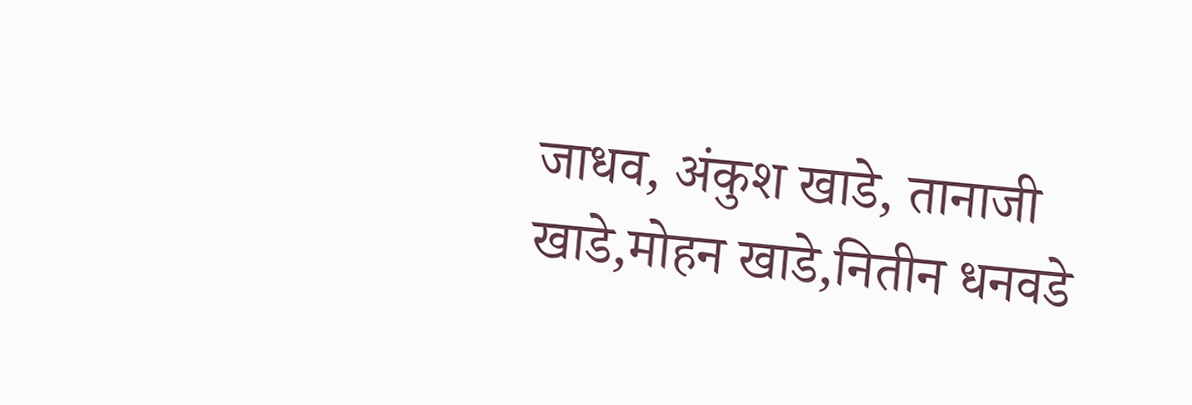जाधव, अंकुश खाडे, तानाजी खाडे,मोहन खाडे,नितीन धनवडे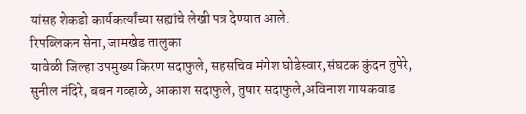यांसह शेकडो कार्यकर्त्यांच्या सह्यांचे लेखी पत्र देण्यात आले.
रिपब्लिकन सेना, जामखेड तालुका
यावेळी जिल्हा उपमुख्य किरण सदाफुले, सहसचिव मंगेश घोडेस्वार,संघटक कुंदन तुपेरे, सुनील नंदिरे, बबन गव्हाळे, आकाश सदाफुले, तुषार सदाफुले,अविनाश गायकवाड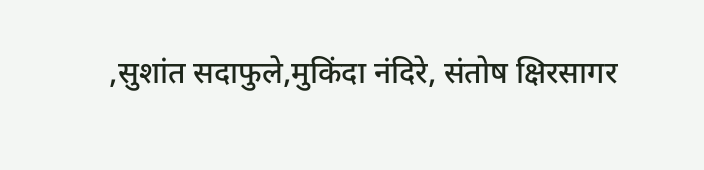,सुशांत सदाफुले,मुकिंदा नंदिरे, संतोष क्षिरसागर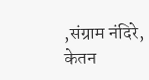,संग्राम नंदिरे,
केतन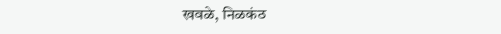खवळे, निळकंठ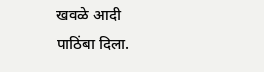खवळे आदी पाठिंबा दिला.